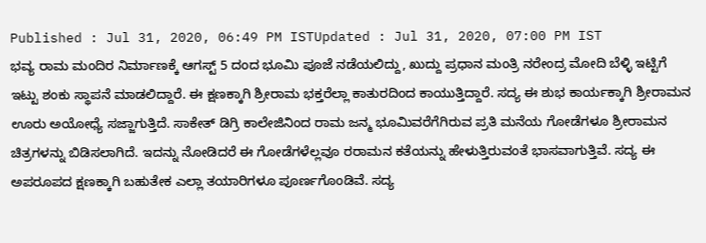Published : Jul 31, 2020, 06:49 PM ISTUpdated : Jul 31, 2020, 07:00 PM IST
ಭವ್ಯ ರಾಮ ಮಂದಿರ ನಿರ್ಮಾಣಕ್ಕೆ ಆಗಸ್ಟ್ 5 ದಂದ ಭೂಮಿ ಪೂಜೆ ನಡೆಯಲಿದ್ದು, ಖುದ್ದು ಪ್ರಧಾನ ಮಂತ್ರಿ ನರೇಂದ್ರ ಮೋದಿ ಬೆಳ್ಳಿ ಇಟ್ಟಿಗೆ ಇಟ್ಟು ಶಂಕು ಸ್ಥಾಪನೆ ಮಾಡಲಿದ್ದಾರೆ. ಈ ಕ್ಷಣಕ್ಕಾಗಿ ಶ್ರೀರಾಮ ಭಕ್ತರೆಲ್ಲಾ ಕಾತುರದಿಂದ ಕಾಯುತ್ತಿದ್ದಾರೆ. ಸದ್ಯ ಈ ಶುಭ ಕಾರ್ಯಕ್ಕಾಗಿ ಶ್ರೀರಾಮನ ಊರು ಅಯೋಧ್ಯೆ ಸಜ್ಜಾಗುತ್ತಿದೆ. ಸಾಕೇತ್ ಡಿಗ್ರಿ ಕಾಲೇಜಿನಿಂದ ರಾಮ ಜನ್ಮ ಭೂಮಿವರೆಗೆಗಿರುವ ಪ್ರತಿ ಮನೆಯ ಗೋಡೆಗಳೂ ಶ್ರೀರಾಮನ ಚಿತ್ರಗಳನ್ನು ಬಿಡಿಸಲಾಗಿದೆ. ಇದನ್ನು ನೋಡಿದರೆ ಈ ಗೋಡೆಗಳೆಲ್ಲವೂ ರರಾಮನ ಕತೆಯನ್ನು ಹೇಳುತ್ತಿರುವಂತೆ ಭಾಸವಾಗುತ್ತಿವೆ. ಸದ್ಯ ಈ ಅಪರೂಪದ ಕ್ಷಣಕ್ಕಾಗಿ ಬಹುತೇಕ ಎಲ್ಲಾ ತಯಾರಿಗಳೂ ಪೂರ್ಣಗೊಂಡಿವೆ. ಸದ್ಯ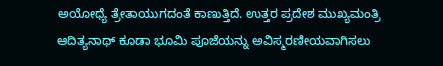ಅಯೋಧ್ಯೆ ತ್ರೇತಾಯುಗದಂತೆ ಕಾಣುತ್ತಿದೆ. ಉತ್ತರ ಪ್ರದೇಶ ಮುಖ್ಯಮಂತ್ರಿ ಆದಿತ್ಯನಾಥ್ ಕೂಡಾ ಭೂಮಿ ಪೂಜೆಯನ್ನು ಅವಿಸ್ಮರಣೀಯವಾಗಿಸಲು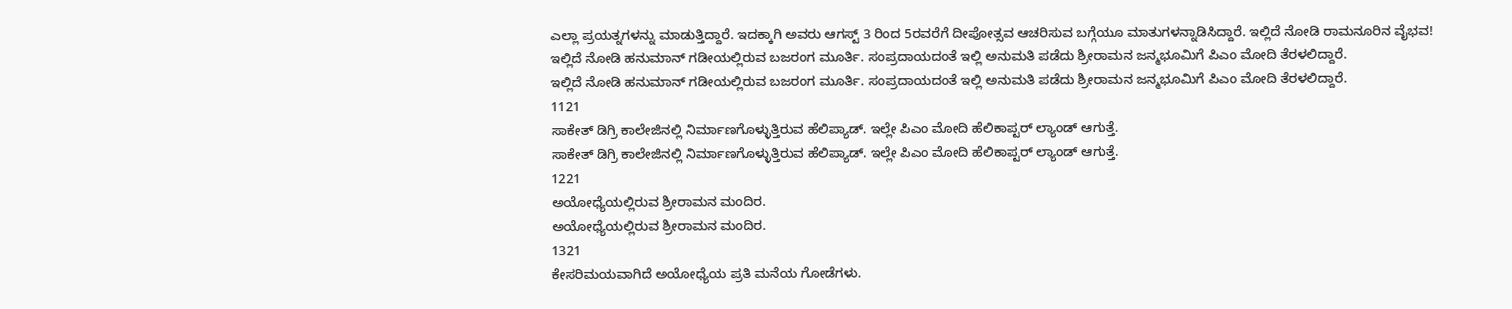ಎಲ್ಲಾ ಪ್ರಯತ್ನಗಳನ್ನು ಮಾಡುತ್ತಿದ್ದಾರೆ. ಇದಕ್ಕಾಗಿ ಅವರು ಆಗಸ್ಟ್ 3 ರಿಂದ 5ರವರೆಗೆ ದೀಪೋತ್ಸವ ಆಚರಿಸುವ ಬಗ್ಗೆಯೂ ಮಾತುಗಳನ್ನಾಡಿಸಿದ್ದಾರೆ. ಇಲ್ಲಿದೆ ನೋಡಿ ರಾಮನೂರಿನ ವೈಭವ!
ಇಲ್ಲಿದೆ ನೋಡಿ ಹನುಮಾನ್ ಗಡೀಯಲ್ಲಿರುವ ಬಜರಂಗ ಮೂರ್ತಿ. ಸಂಪ್ರದಾಯದಂತೆ ಇಲ್ಲಿ ಅನುಮತಿ ಪಡೆದು ಶ್ರೀರಾಮನ ಜನ್ಮಭೂಮಿಗೆ ಪಿಎಂ ಮೋದಿ ತೆರಳಲಿದ್ದಾರೆ.
ಇಲ್ಲಿದೆ ನೋಡಿ ಹನುಮಾನ್ ಗಡೀಯಲ್ಲಿರುವ ಬಜರಂಗ ಮೂರ್ತಿ. ಸಂಪ್ರದಾಯದಂತೆ ಇಲ್ಲಿ ಅನುಮತಿ ಪಡೆದು ಶ್ರೀರಾಮನ ಜನ್ಮಭೂಮಿಗೆ ಪಿಎಂ ಮೋದಿ ತೆರಳಲಿದ್ದಾರೆ.
1121
ಸಾಕೇತ್ ಡಿಗ್ರಿ ಕಾಲೇಜಿನಲ್ಲಿ ನಿರ್ಮಾಣಗೊಳ್ಳುತ್ತಿರುವ ಹೆಲಿಪ್ಯಾಡ್. ಇಲ್ಲೇ ಪಿಎಂ ಮೋದಿ ಹೆಲಿಕಾಪ್ಟರ್ ಲ್ಯಾಂಡ್ ಆಗುತ್ತೆ.
ಸಾಕೇತ್ ಡಿಗ್ರಿ ಕಾಲೇಜಿನಲ್ಲಿ ನಿರ್ಮಾಣಗೊಳ್ಳುತ್ತಿರುವ ಹೆಲಿಪ್ಯಾಡ್. ಇಲ್ಲೇ ಪಿಎಂ ಮೋದಿ ಹೆಲಿಕಾಪ್ಟರ್ ಲ್ಯಾಂಡ್ ಆಗುತ್ತೆ.
1221
ಅಯೋಧ್ಯೆಯಲ್ಲಿರುವ ಶ್ರೀರಾಮನ ಮಂದಿರ.
ಅಯೋಧ್ಯೆಯಲ್ಲಿರುವ ಶ್ರೀರಾಮನ ಮಂದಿರ.
1321
ಕೇಸರಿಮಯವಾಗಿದೆ ಅಯೋಧ್ಯೆಯ ಪ್ರತಿ ಮನೆಯ ಗೋಡೆಗಳು.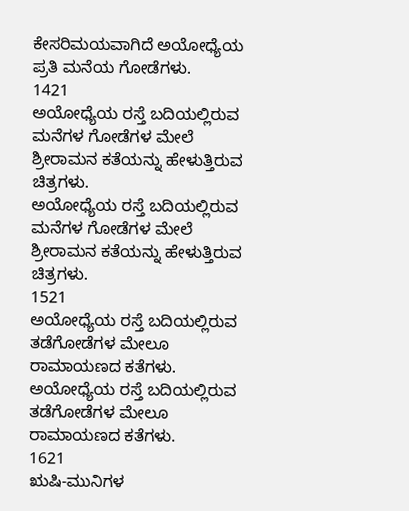ಕೇಸರಿಮಯವಾಗಿದೆ ಅಯೋಧ್ಯೆಯ ಪ್ರತಿ ಮನೆಯ ಗೋಡೆಗಳು.
1421
ಅಯೋಧ್ಯೆಯ ರಸ್ತೆ ಬದಿಯಲ್ಲಿರುವ ಮನೆಗಳ ಗೋಡೆಗಳ ಮೇಲೆ ಶ್ರೀರಾಮನ ಕತೆಯನ್ನು ಹೇಳುತ್ತಿರುವ ಚಿತ್ರಗಳು.
ಅಯೋಧ್ಯೆಯ ರಸ್ತೆ ಬದಿಯಲ್ಲಿರುವ ಮನೆಗಳ ಗೋಡೆಗಳ ಮೇಲೆ ಶ್ರೀರಾಮನ ಕತೆಯನ್ನು ಹೇಳುತ್ತಿರುವ ಚಿತ್ರಗಳು.
1521
ಅಯೋಧ್ಯೆಯ ರಸ್ತೆ ಬದಿಯಲ್ಲಿರುವ ತಡೆಗೋಡೆಗಳ ಮೇಲೂ ರಾಮಾಯಣದ ಕತೆಗಳು.
ಅಯೋಧ್ಯೆಯ ರಸ್ತೆ ಬದಿಯಲ್ಲಿರುವ ತಡೆಗೋಡೆಗಳ ಮೇಲೂ ರಾಮಾಯಣದ ಕತೆಗಳು.
1621
ಋಷಿ-ಮುನಿಗಳ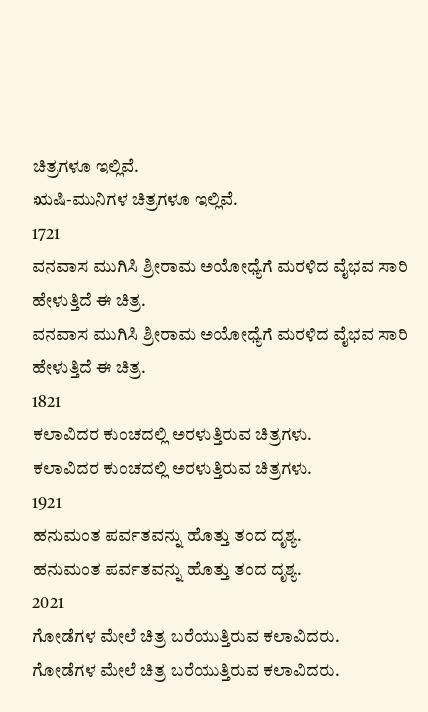ಚಿತ್ರಗಳೂ ಇಲ್ಲಿವೆ.
ಋಷಿ-ಮುನಿಗಳ ಚಿತ್ರಗಳೂ ಇಲ್ಲಿವೆ.
1721
ವನವಾಸ ಮುಗಿಸಿ ಶ್ರೀರಾಮ ಅಯೋಧ್ಯೆಗೆ ಮರಳಿದ ವೈಭವ ಸಾರಿ ಹೇಳುತ್ತಿದೆ ಈ ಚಿತ್ರ.
ವನವಾಸ ಮುಗಿಸಿ ಶ್ರೀರಾಮ ಅಯೋಧ್ಯೆಗೆ ಮರಳಿದ ವೈಭವ ಸಾರಿ ಹೇಳುತ್ತಿದೆ ಈ ಚಿತ್ರ.
1821
ಕಲಾವಿದರ ಕುಂಚದಲ್ಲಿ ಅರಳುತ್ತಿರುವ ಚಿತ್ರಗಳು.
ಕಲಾವಿದರ ಕುಂಚದಲ್ಲಿ ಅರಳುತ್ತಿರುವ ಚಿತ್ರಗಳು.
1921
ಹನುಮಂತ ಪರ್ವತವನ್ನು ಹೊತ್ತು ತಂದ ದೃಶ್ಯ.
ಹನುಮಂತ ಪರ್ವತವನ್ನು ಹೊತ್ತು ತಂದ ದೃಶ್ಯ.
2021
ಗೋಡೆಗಳ ಮೇಲೆ ಚಿತ್ರ ಬರೆಯುತ್ತಿರುವ ಕಲಾವಿದರು.
ಗೋಡೆಗಳ ಮೇಲೆ ಚಿತ್ರ ಬರೆಯುತ್ತಿರುವ ಕಲಾವಿದರು.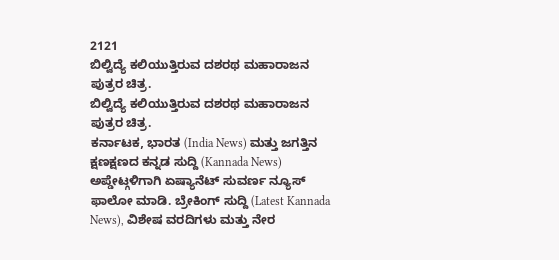2121
ಬಿಲ್ವಿದ್ಯೆ ಕಲಿಯುತ್ತಿರುವ ದಶರಥ ಮಹಾರಾಜನ ಪುತ್ರರ ಚಿತ್ರ.
ಬಿಲ್ವಿದ್ಯೆ ಕಲಿಯುತ್ತಿರುವ ದಶರಥ ಮಹಾರಾಜನ ಪುತ್ರರ ಚಿತ್ರ.
ಕರ್ನಾಟಕ, ಭಾರತ (India News) ಮತ್ತು ಜಗತ್ತಿನ ಕ್ಷಣಕ್ಷಣದ ಕನ್ನಡ ಸುದ್ದಿ (Kannada News) ಅಪ್ಡೇಟ್ಗಳಿಗಾಗಿ ಏಷ್ಯಾನೆಟ್ ಸುವರ್ಣ ನ್ಯೂಸ್ ಫಾಲೋ ಮಾಡಿ. ಬ್ರೇಕಿಂಗ್ ಸುದ್ದಿ (Latest Kannada News), ವಿಶೇಷ ವರದಿಗಳು ಮತ್ತು ನೇರ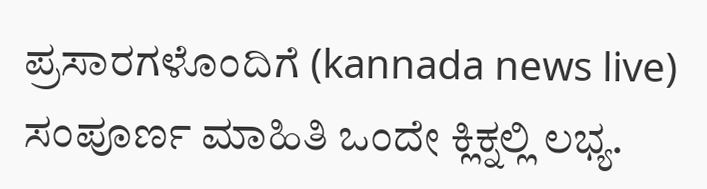ಪ್ರಸಾರಗಳೊಂದಿಗೆ (kannada news live) ಸಂಪೂರ್ಣ ಮಾಹಿತಿ ಒಂದೇ ಕ್ಲಿಕ್ನಲ್ಲಿ ಲಭ್ಯ.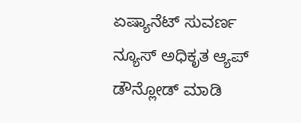ಏಷ್ಯಾನೆಟ್ ಸುವರ್ಣ ನ್ಯೂಸ್ ಅಧಿಕೃತ ಆ್ಯಪ್ ಡೌನ್ಲೋಡ್ ಮಾಡಿ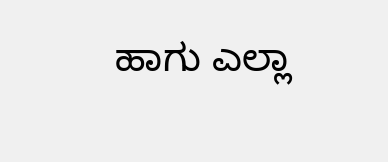ಹಾಗು ಎಲ್ಲಾ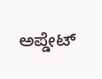ಅಪ್ಡೇಟ್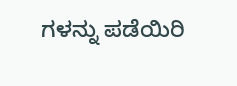ಗಳನ್ನು ಪಡೆಯಿರಿ